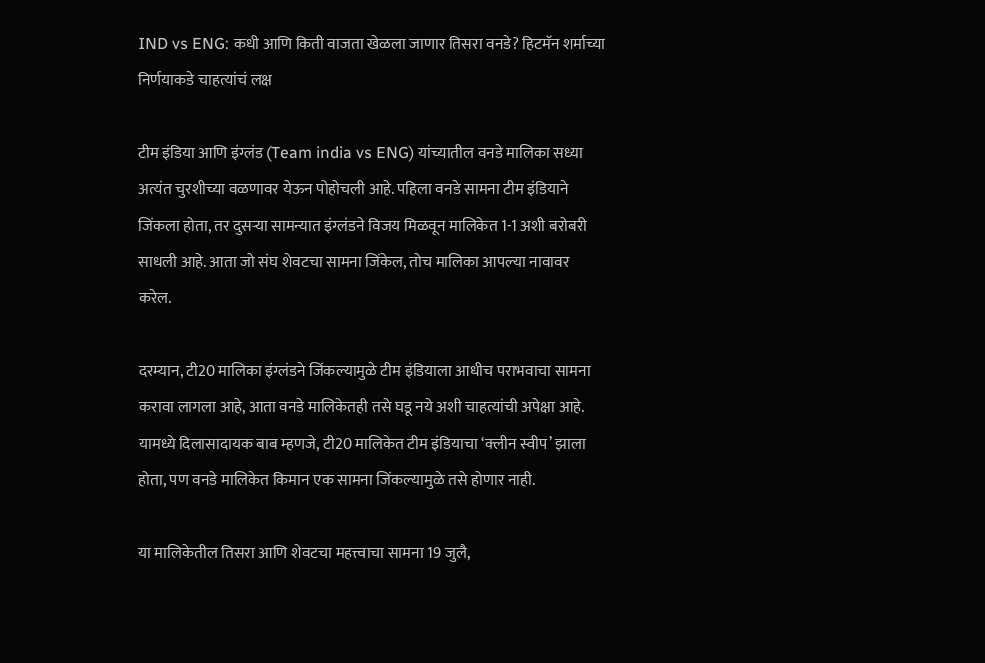IND vs ENG: कधी आणि किती वाजता खेळला जाणार तिसरा वनडे? हिटमॅन शर्माच्या निर्णयाकडे चाहत्यांचं लक्ष

टीम इंडिया आणि इंग्लंड (Team india vs ENG) यांच्यातील वनडे मालिका सध्या अत्यंत चुरशीच्या वळणावर येऊन पोहोचली आहे. पहिला वनडे सामना टीम इंडियाने जिंकला होता, तर दुसऱ्या सामन्यात इंग्लंडने विजय मिळवून मालिकेत 1-1 अशी बरोबरी साधली आहे. आता जो संघ शेवटचा सामना जिंकेल, तोच मालिका आपल्या नावावर करेल.

दरम्यान, टी20 मालिका इंग्लंडने जिंकल्यामुळे टीम इंडियाला आधीच पराभवाचा सामना करावा लागला आहे, आता वनडे मालिकेतही तसे घडू नये अशी चाहत्यांची अपेक्षा आहे. यामध्ये दिलासादायक बाब म्हणजे, टी20 मालिकेत टीम इंडियाचा ‘क्लीन स्वीप’ झाला होता, पण वनडे मालिकेत किमान एक सामना जिंकल्यामुळे तसे होणार नाही.

या मालिकेतील तिसरा आणि शेवटचा महत्त्वाचा सामना 19 जुलै,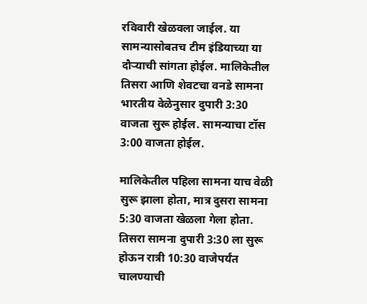रविवारी खेळवला जाईल. या सामन्यासोबतच टीम इंडियाच्या या दौऱ्याची सांगता होईल. मालिकेतील तिसरा आणि शेवटचा वनडे सामना भारतीय वेळेनुसार दुपारी 3:30 वाजता सुरू होईल. सामन्याचा टॉस 3:00 वाजता होईल.

मालिकेतील पहिला सामना याच वेळी सुरू झाला होता, मात्र दुसरा सामना 5:30 वाजता खेळला गेला होता. तिसरा सामना दुपारी 3:30 ला सुरू होऊन रात्री 10:30 वाजेपर्यंत चालण्याची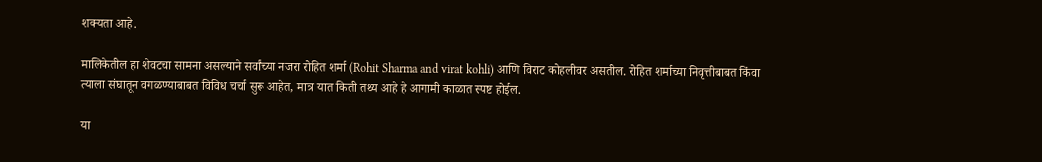शक्यता आहे.

मालिकेतील हा शेवटचा सामना असल्याने सर्वांच्या नजरा रोहित शर्मा (Rohit Sharma and virat kohli) आणि विराट कोहलीवर असतील. रोहित शर्माच्या निवृत्तीबाबत किंवा त्याला संघातून वगळण्याबाबत विविध चर्चा सुरू आहेत, मात्र यात किती तथ्य आहे हे आगामी काळात स्पष्ट होईल.

या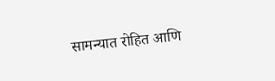सामन्यात रोहित आणि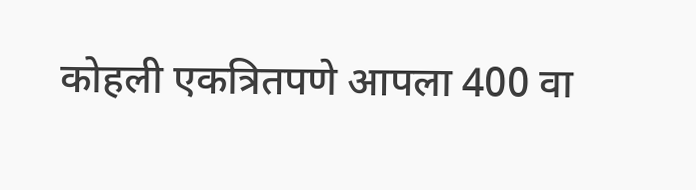कोहली एकत्रितपणे आपला 400 वा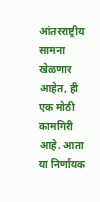आंतरराष्ट्रीय सामना खेळणार आहेत, ही एक मोठी कामगिरी आहे. आता या निर्णायक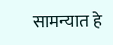सामन्यात हे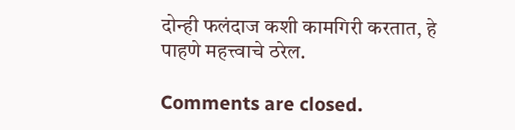दोन्ही फलंदाज कशी कामगिरी करतात, हे पाहणे महत्त्वाचे ठरेल.

Comments are closed.